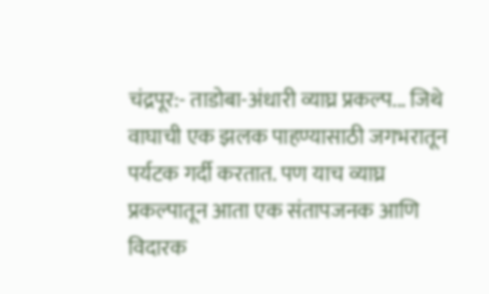चंद्रपूर:- ताडोबा-अंधारी व्याघ्र प्रकल्प... जिथे वाघाची एक झलक पाहण्यासाठी जगभरातून पर्यटक गर्दी करतात. पण याच व्याघ्र प्रकल्पातून आता एक संतापजनक आणि विदारक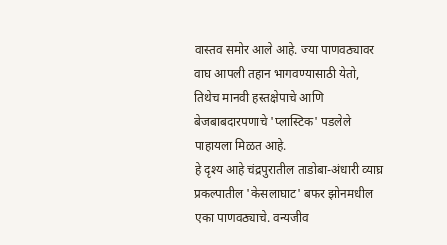वास्तव समोर आले आहे. ज्या पाणवठ्यावर वाघ आपली तहान भागवण्यासाठी येतो, तिथेच मानवी हस्तक्षेपाचे आणि बेजबाबदारपणाचे 'प्लास्टिक' पडलेले पाहायला मिळत आहे.
हे दृश्य आहे चंद्रपुरातील ताडोबा-अंधारी व्याघ्र प्रकल्पातील 'केसलाघाट' बफर झोनमधील एका पाणवठ्याचे. वन्यजीव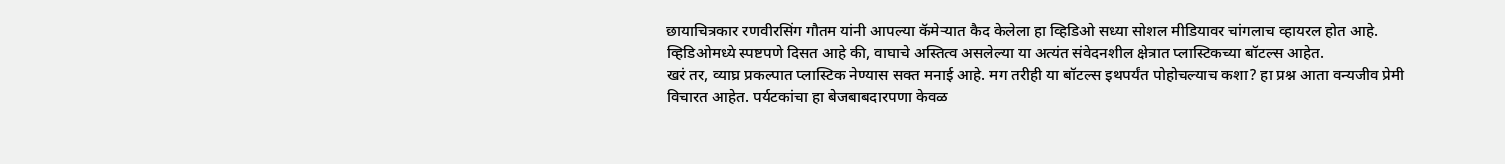छायाचित्रकार रणवीरसिंग गौतम यांनी आपल्या कॅमेऱ्यात कैद केलेला हा व्हिडिओ सध्या सोशल मीडियावर चांगलाच व्हायरल होत आहे. व्हिडिओमध्ये स्पष्टपणे दिसत आहे की, वाघाचे अस्तित्व असलेल्या या अत्यंत संवेदनशील क्षेत्रात प्लास्टिकच्या बॉटल्स आहेत.
खरं तर, व्याघ्र प्रकल्पात प्लास्टिक नेण्यास सक्त मनाई आहे. मग तरीही या बॉटल्स इथपर्यंत पोहोचल्याच कशा? हा प्रश्न आता वन्यजीव प्रेमी विचारत आहेत. पर्यटकांचा हा बेजबाबदारपणा केवळ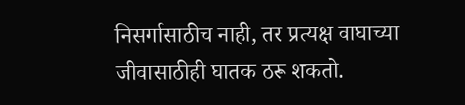निसर्गासाठीच नाही, तर प्रत्यक्ष वाघाच्या जीवासाठीही घातक ठरू शकतो.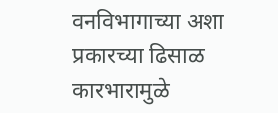वनविभागाच्या अशा प्रकारच्या ढिसाळ कारभारामुळे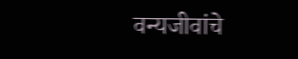वन्यजीवांचे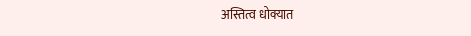अस्तित्व धोक्यात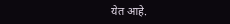येत आहे.